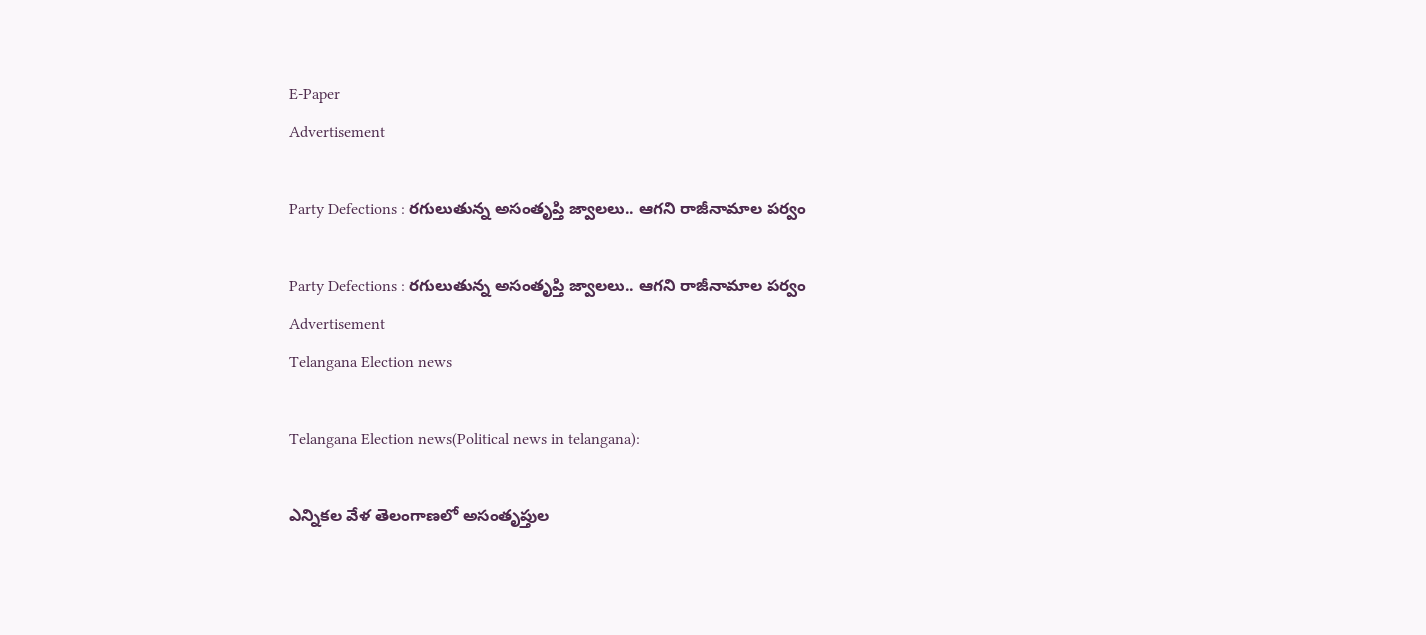E-Paper
Advertisement

Party Defections : రగులుతున్న అసంతృప్తి జ్వాలలు.. ఆగని రాజీనామాల పర్వం

Party Defections : రగులుతున్న అసంతృప్తి జ్వాలలు.. ఆగని రాజీనామాల పర్వం
Advertisement
Telangana Election news

Telangana Election news(Political news in telangana):

ఎన్నికల వేళ తెలంగాణలో అసంతృప్తుల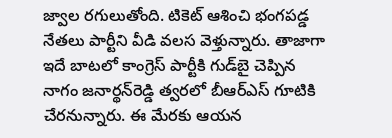జ్వాల రగులుతోంది. టికెట్‌ ఆశించి భంగపడ్డ నేతలు పార్టీని వీడి వలస వెళ్తున్నారు. తాజాగా ఇదే బాటలో కాంగ్రెస్‌ పార్టీకి గుడ్‌బై చెప్పిన నాగం జనార్థన్‌రెడ్డి త్వరలో బీఆర్‌ఎస్‌ గూటికి చేరనున్నారు. ఈ మేరకు ఆయన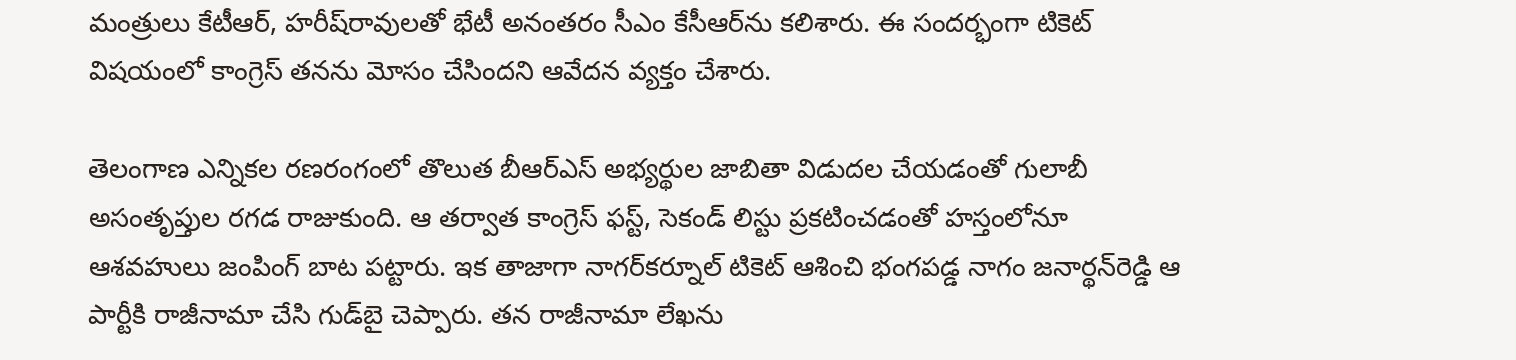మంత్రులు కేటీఆర్‌, హరీష్‌రావులతో భేటీ అనంతరం సీఎం కేసీఆర్‌ను కలిశారు. ఈ సందర్భంగా టికెట్‌ విషయంలో కాంగ్రెస్‌ తనను మోసం చేసిందని ఆవేదన వ్యక్తం చేశారు.

తెలంగాణ ఎన్నికల రణరంగంలో తొలుత బీఆర్‌ఎస్‌ అభ్యర్థుల జాబితా విడుదల చేయడంతో గులాబీ అసంతృప్తుల రగడ రాజుకుంది. ఆ తర్వాత కాంగ్రెస్‌ ఫస్ట్‌, సెకండ్‌ లిస్టు ప్రకటించడంతో హస్తంలోనూ ఆశవహులు జంపింగ్‌ బాట పట్టారు. ఇక తాజాగా నాగర్‌కర్నూల్‌ టికెట్‌ ఆశించి భంగపడ్డ నాగం జనార్థన్‌రెడ్డి ఆ పార్టీకి రాజీనామా చేసి గుడ్‌బై చెప్పారు. తన రాజీనామా లేఖను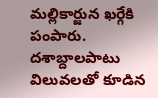మల్లికార్జున ఖర్గేకి పంపారు. దశాబ్దాలపాటు విలువలతో కూడిన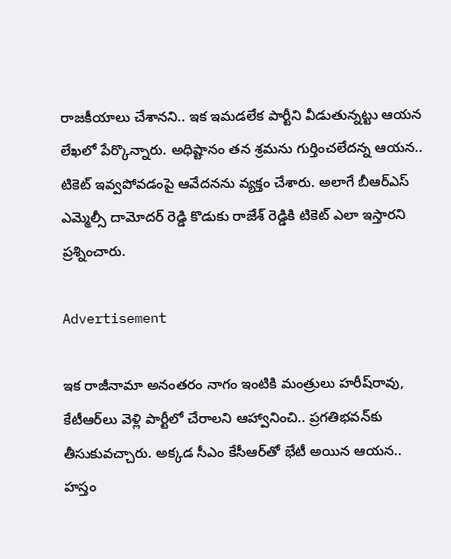రాజకీయాలు చేశానని.. ఇక ఇమడలేక పార్టీని వీడుతున్నట్టు ఆయన లేఖలో పేర్కొన్నారు. అధిష్టానం తన శ్రమను గుర్తించలేదన్న ఆయన.. టికెట్‌ ఇవ్వపోవడంపై ఆవేదనను వ్యక్తం చేశారు. అలాగే బీఆర్ఎస్ ఎమ్మెల్సీ దామోదర్ రెడ్డి కొడుకు రాజేశ్ రెడ్డికి టికెట్ ఎలా ఇస్తారని ప్రశ్నించారు.

Advertisement

ఇక రాజీనామా అనంతరం నాగం ఇంటికి మంత్రులు హరీష్‌రావు, కేటీఆర్‌లు వెళ్లి పార్టీలో చేరాలని ఆహ్వానించి.. ప్రగతిభవన్‌కు తీసుకువచ్చారు. అక్కడ సీఎం కేసీఆర్‌తో భేటీ అయిన ఆయన.. హస్తం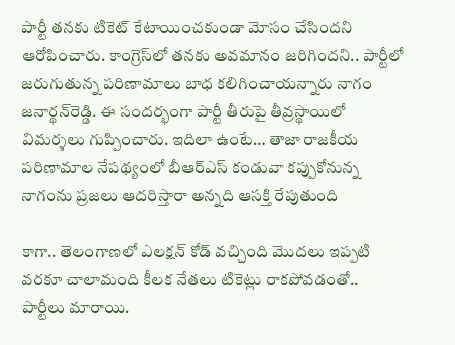పార్టీ తనకు టికెట్‌ కేటాయించకుండా మోసం చేసిందని ఆరోపించారు. కాంగ్రెస్‌లో తనకు అవమానం జరిగిందని.. పార్టీలో జరుగుతున్న పరిణామాలు బాధ కలిగించాయన్నారు నాగం జనార్థన్‌రెడ్డి. ఈ సందర్భంగా పార్టీ తీరుపై తీవ్రస్థాయిలో విమర్శలు గుప్పించారు. ఇదిలా ఉంటే… తాజా రాజకీయ పరిణామాల నేపథ్యంలో బీఆర్‌ఎస్‌ కండువా కప్పుకోనున్న నాగంను ప్రజలు ఆదరిస్తారా అన్నది ఆసక్తి రేపుతుంది

కాగా.. తెలంగాణలో ఎలక్షన్ కోడ్ వచ్చింది మొదలు ఇప్పటి వరకూ చాలామంది కీలక నేతలు టికెట్లు రాకపోవడంతో.. పార్టీలు మారాయి.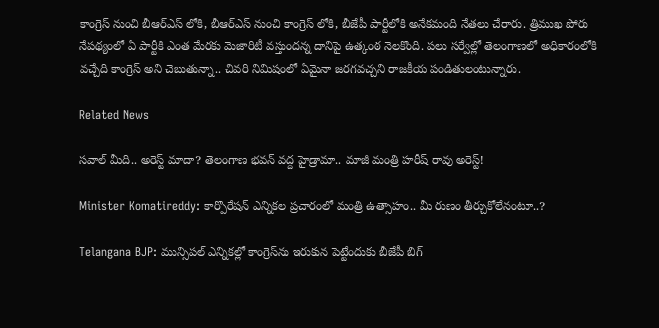కాంగ్రెస్ నుంచి బీఆర్ఎస్ లోకి, బీఆర్ఎస్ నుంచి కాంగ్రెస్ లోకి, బీజేపీ పార్టీలోకి అనేకమంది నేతలు చేరారు. త్రిముఖ పోరు నేపథ్యంలో ఏ పార్టీకి ఎంత మేరకు మెజారిటీ వస్తుందన్న దానిపై ఉత్కంఠ నెలకొంది. పలు సర్వేల్లో తెలంగాణలో అధికారంలోకి వచ్చేది కాంగ్రెస్ అని చెబుతున్నా.. చివరి నిమిషంలో ఏమైనా జరగవచ్చని రాజకీయ పండితులంటున్నారు.

Related News

సవాల్ మీది.. అరెస్ట్ మాదా? తెలంగాణ భవన్ వద్ద హైడ్రామా.. మాజీ మంత్రి హరీష్ రావు అరెస్ట్!

Minister Komatireddy: కార్పొరేషన్ ఎన్నికల ప్రచారంలో మంత్రి ఉత్సాహం.. మీ రుణం తీర్చుకోలేనంటూ..?

Telangana BJP: మున్సిపల్ ఎన్నికల్లో కాంగ్రెస్‌ను ఇరుకున పెట్టేందుకు బీజేపీ బిగ్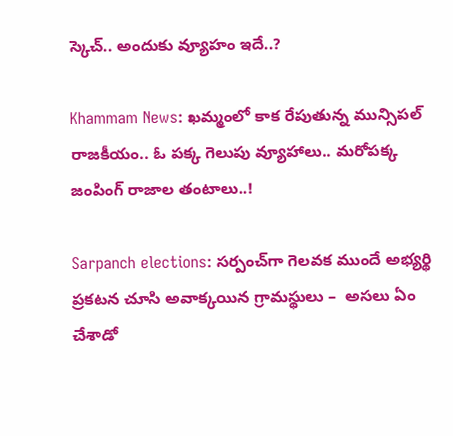స్కెచ్.. అందుకు వ్యూహం ఇదే..?

Khammam News: ఖమ్మంలో కాక రేపుతున్న మున్సిపల్ రాజకీయం.. ఓ పక్క గెలుపు వ్యూహాలు.. మరోపక్క జంపింగ్ రాజాల తంటాలు..!

Sarpanch elections: సర్పంచ్‌గా గెలవక ముందే అభ్యర్థి ప్రకటన చూసి అవాక్కయిన గ్రామస్థులు –  అసలు ఏం చేశాడో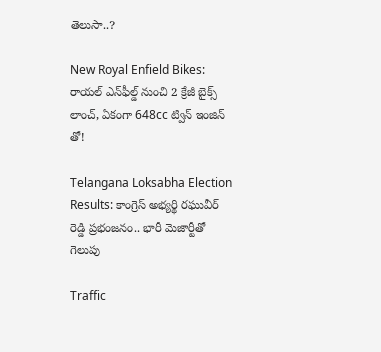తెలుసా..?

New Royal Enfield Bikes: రాయల్ ఎన్‌ఫీల్డ్ నుంచి 2 క్రేజీ బైక్స్ లాంచ్, ఏకంగా 648cc ట్విన్ ఇంజిన్ తో!

Telangana Loksabha Election Results: కాంగ్రెస్ అభ్యర్థి రఘువీర్ రెడ్డి ప్రభంజనం.. భారీ మెజార్టీతో గెలుపు

Traffic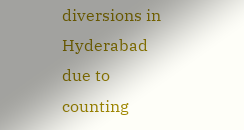diversions in Hyderabad due to counting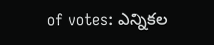of votes: ఎన్నికల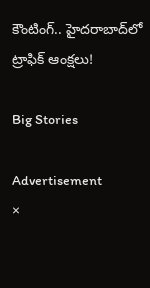కౌంటింగ్.. హైదరాబాద్‌లో ట్రాఫిక్ ఆంక్షలు!

Big Stories

Advertisement
×